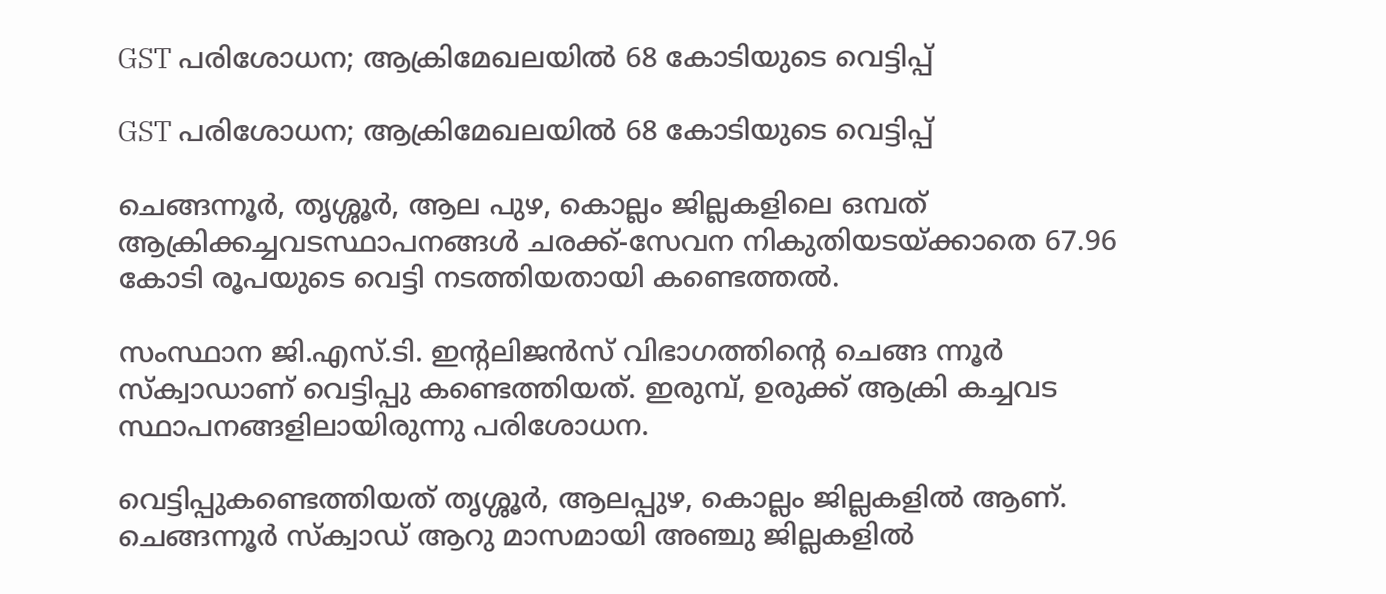GST പരിശോധന; ആക്രിമേഖലയിൽ 68 കോടിയുടെ വെട്ടിപ്പ്

GST പരിശോധന; ആക്രിമേഖലയിൽ 68 കോടിയുടെ വെട്ടിപ്പ്

ചെങ്ങന്നൂർ, തൃശ്ശൂർ, ആല പുഴ, കൊല്ലം ജില്ലകളിലെ ഒമ്പത് ആക്രിക്കച്ചവടസ്ഥാപനങ്ങൾ ചരക്ക്-സേവന നികുതിയടയ്ക്കാതെ 67.96 കോടി രൂപയുടെ വെട്ടി നടത്തിയതായി കണ്ടെത്തൽ.

സംസ്ഥാന ജി.എസ്.ടി. ഇന്റലിജൻസ് വിഭാഗത്തിന്റെ ചെങ്ങ ന്നൂർ സ്‌ക്വാഡാണ് വെട്ടിപ്പു കണ്ടെത്തിയത്. ഇരുമ്പ്, ഉരുക്ക് ആക്രി കച്ചവട സ്ഥാപനങ്ങളിലായിരുന്നു പരിശോധന.

വെട്ടിപ്പുകണ്ടെത്തിയത് തൃശ്ശൂർ, ആലപ്പുഴ, കൊല്ലം ജില്ലകളിൽ ആണ്. ചെങ്ങന്നൂർ സ്‌ക്വാഡ് ആറു മാസമായി അഞ്ചു ജില്ലകളിൽ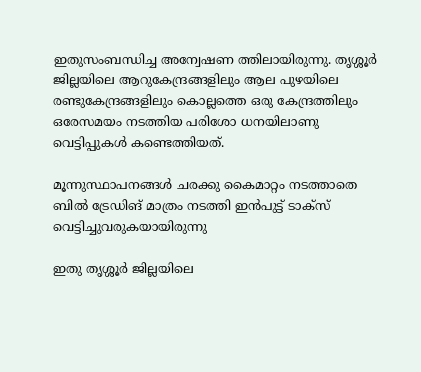ഇതുസംബന്ധിച്ച അന്വേഷണ ത്തിലായിരുന്നു. തൃശ്ശൂർ ജില്ലയിലെ ആറുകേന്ദ്രങ്ങളിലും ആല പുഴയിലെ രണ്ടുകേന്ദ്രങ്ങളിലും കൊല്ലത്തെ ഒരു കേന്ദ്രത്തിലും ഒരേസമയം നടത്തിയ പരിശോ ധനയിലാണു വെട്ടിപ്പുകൾ കണ്ടെത്തിയത്.

മൂന്നുസ്ഥാപനങ്ങൾ ചരക്കു കൈമാറ്റം നടത്താതെ ബിൽ ട്രേഡിങ് മാത്രം നടത്തി ഇൻപുട്ട് ടാക്സ് വെട്ടിച്ചുവരുകയായിരുന്നു

ഇതു തൃശ്ശൂർ ജില്ലയിലെ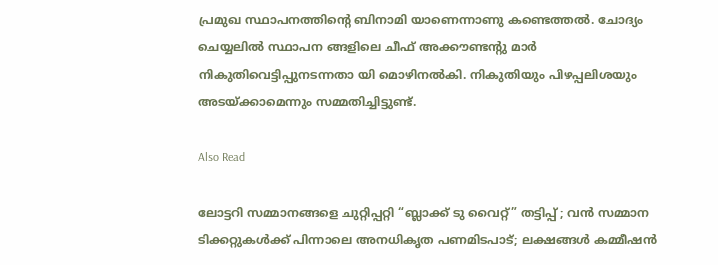പ്രമുഖ സ്ഥാപനത്തിന്റെ ബിനാമി യാണെന്നാണു കണ്ടെത്തൽ. ചോദ്യം ചെയ്യലിൽ സ്ഥാപന ങ്ങളിലെ ചീഫ് അക്കൗണ്ടന്റു മാർ നികുതിവെട്ടിപ്പുനടന്നതാ യി മൊഴിനൽകി. നികുതിയും പിഴപ്പലിശയും അടയ്ക്കാമെന്നും സമ്മതിച്ചിട്ടുണ്ട്.

Also Read

ലോട്ടറി സമ്മാനങ്ങളെ ചുറ്റിപ്പറ്റി “ബ്ലാക്ക് ടു വൈറ്റ്” തട്ടിപ്പ് ; വൻ സമ്മാന ടിക്കറ്റുകൾക്ക് പിന്നാലെ അനധികൃത പണമിടപാട്; ലക്ഷങ്ങൾ കമ്മീഷൻ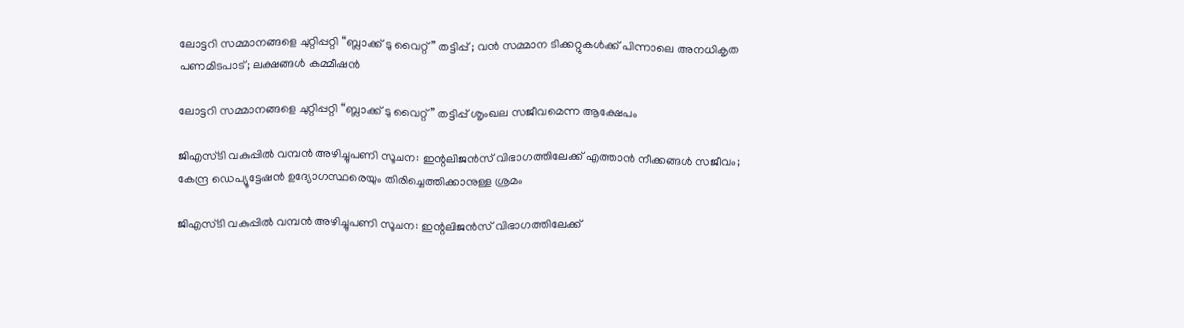ലോട്ടറി സമ്മാനങ്ങളെ ചുറ്റിപ്പറ്റി “ബ്ലാക്ക് ടു വൈറ്റ്” തട്ടിപ്പ് ; വൻ സമ്മാന ടിക്കറ്റുകൾക്ക് പിന്നാലെ അനധികൃത പണമിടപാട്; ലക്ഷങ്ങൾ കമ്മീഷൻ

ലോട്ടറി സമ്മാനങ്ങളെ ചുറ്റിപ്പറ്റി “ബ്ലാക്ക് ടു വൈറ്റ്” തട്ടിപ്പ് ശൃംഖല സജീവമെന്ന ആക്ഷേപം

ജിഎസ്‌ടി വകുപ്പിൽ വമ്പൻ അഴിച്ചുപണി സൂചന: ഇന്റലിജൻസ് വിഭാഗത്തിലേക്ക് എത്താൻ നീക്കങ്ങൾ സജീവം; കേന്ദ്ര ഡെപ്യൂട്ടേഷൻ ഉദ്യോഗസ്ഥരെയും തിരിച്ചെത്തിക്കാനുള്ള ശ്രമം

ജിഎസ്‌ടി വകുപ്പിൽ വമ്പൻ അഴിച്ചുപണി സൂചന: ഇന്റലിജൻസ് വിഭാഗത്തിലേക്ക്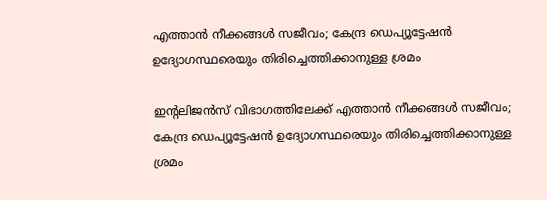എത്താൻ നീക്കങ്ങൾ സജീവം; കേന്ദ്ര ഡെപ്യൂട്ടേഷൻ ഉദ്യോഗസ്ഥരെയും തിരിച്ചെത്തിക്കാനുള്ള ശ്രമം

ഇന്റലിജൻസ് വിഭാഗത്തിലേക്ക് എത്താൻ നീക്കങ്ങൾ സജീവം; കേന്ദ്ര ഡെപ്യൂട്ടേഷൻ ഉദ്യോഗസ്ഥരെയും തിരിച്ചെത്തിക്കാനുള്ള ശ്രമം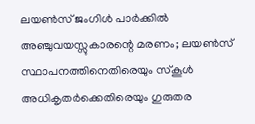ലയൺസ് ജംഗിൾ പാർക്കിൽ അഞ്ചുവയസ്സുകാരന്റെ മരണം; ലയൺസ് സ്ഥാപനത്തിനെതിരെയും സ്കൂൾ അധികൃതർക്കെതിരെയും ഗുരുതര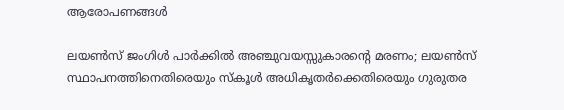ആരോപണങ്ങൾ

ലയൺസ് ജംഗിൾ പാർക്കിൽ അഞ്ചുവയസ്സുകാരന്റെ മരണം; ലയൺസ് സ്ഥാപനത്തിനെതിരെയും സ്കൂൾ അധികൃതർക്കെതിരെയും ഗുരുതര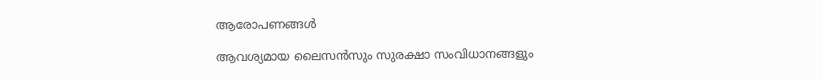ആരോപണങ്ങൾ

ആവശ്യമായ ലൈസൻസും സുരക്ഷാ സംവിധാനങ്ങളും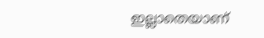ഇല്ലാതെയാണ്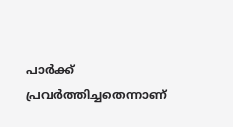പാർക്ക് പ്രവർത്തിച്ചതെന്നാണ്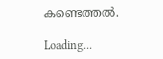കണ്ടെത്തൽ.

Loading...